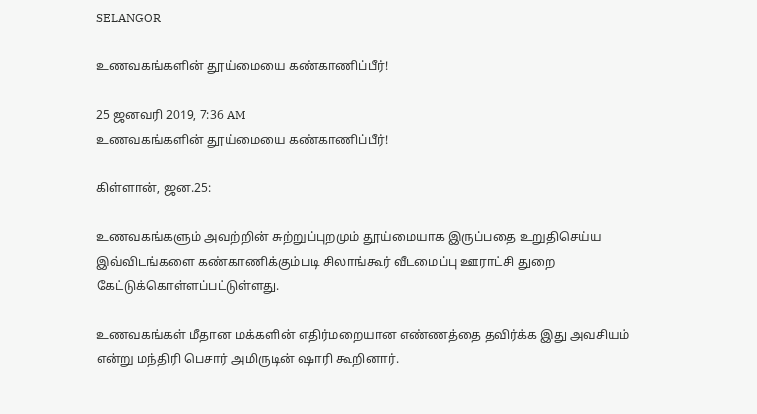SELANGOR

உணவகங்களின் தூய்மையை கண்காணிப்பீர்!

25 ஜனவரி 2019, 7:36 AM
உணவகங்களின் தூய்மையை கண்காணிப்பீர்!

கிள்ளான், ஜன.25:

உணவகங்களும் அவற்றின் சுற்றுப்புறமும் தூய்மையாக இருப்பதை உறுதிசெய்ய இவ்விடங்களை கண்காணிக்கும்படி சிலாங்கூர் வீடமைப்பு ஊராட்சி துறை கேட்டுக்கொள்ளப்பட்டுள்ளது.

உணவகங்கள் மீதான மக்களின் எதிர்மறையான எண்ணத்தை தவிர்க்க இது அவசியம் என்று மந்திரி பெசார் அமிருடின் ஷாரி கூறினார்.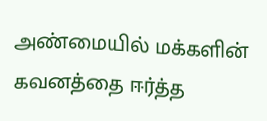அண்மையில் மக்களின் கவனத்தை ஈர்த்த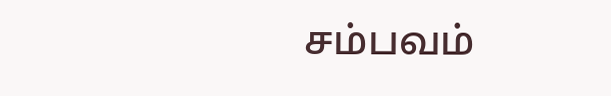சம்பவம்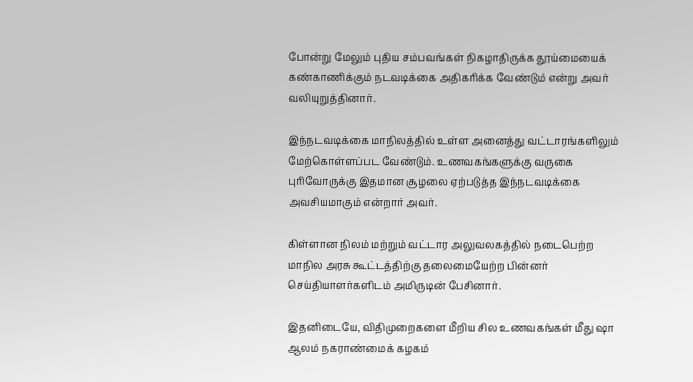போன்று மேலும் புதிய சம்பவங்கள் நிகழாதிருக்க தூய்மையைக் கண்காணிக்கும் நடவடிக்கை அதிகரிக்க வேண்டும் என்று அவர் வலியுறுத்தினார்.

இந்நடவடிக்கை மாநிலத்தில் உள்ள அனைத்து வட்டாரங்களிலும் மேற்கொள்ளப்பட வேண்டும். உணவகங்களுக்கு வருகை புரிவோருக்கு இதமான சூழலை ஏற்படுத்த இந்நடவடிக்கை அவசியமாகும் என்றார் அவர்.

கிள்ளான நிலம் மற்றும் வட்டார அலுவலகத்தில் நடைபெற்ற மாநில அரசு கூட்டத்திற்கு தலைமையேற்ற பின்னர் செய்தியாளர்களிடம் அமிருடின் பேசினார்.

இதனிடையே, விதிமுறைகளை மீறிய சில உணவகங்கள் மீது ஷா ஆலம் நகராண்மைக் கழகம்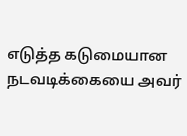எடுத்த கடுமையான நடவடிக்கையை அவர்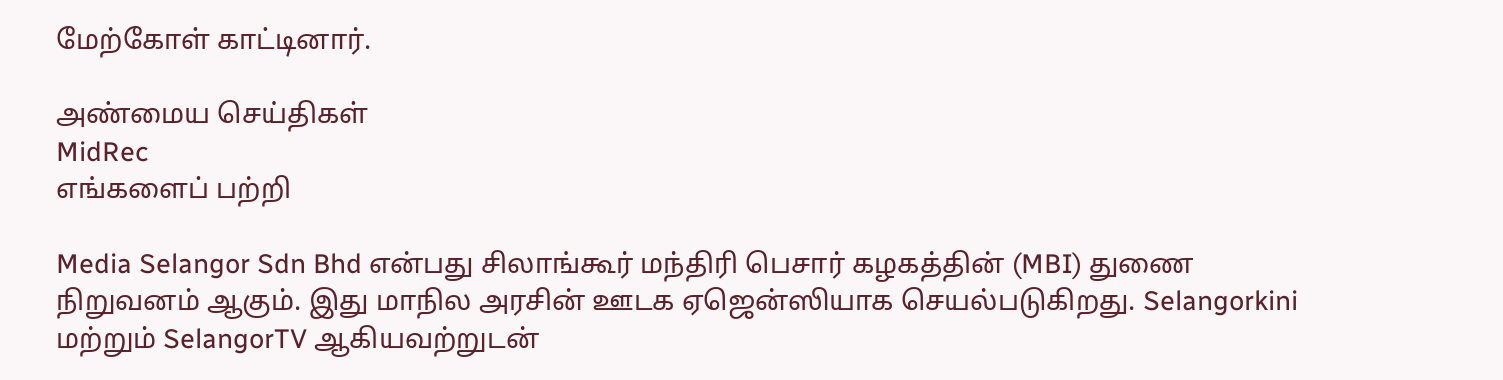மேற்கோள் காட்டினார்.

அண்மைய செய்திகள்
MidRec
எங்களைப் பற்றி

Media Selangor Sdn Bhd என்பது சிலாங்கூர் மந்திரி பெசார் கழகத்தின் (MBI) துணை நிறுவனம் ஆகும். இது மாநில அரசின் ஊடக ஏஜென்ஸியாக செயல்படுகிறது. Selangorkini மற்றும் SelangorTV ஆகியவற்றுடன்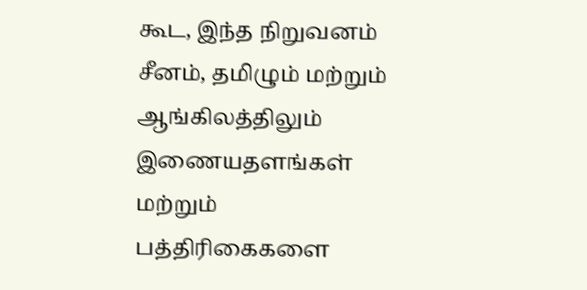கூட, இந்த நிறுவனம் சீனம், தமிழும் மற்றும் ஆங்கிலத்திலும் இணையதளங்கள் மற்றும் பத்திரிகைகளை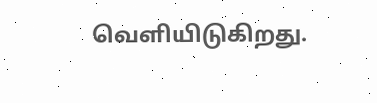வெளியிடுகிறது.